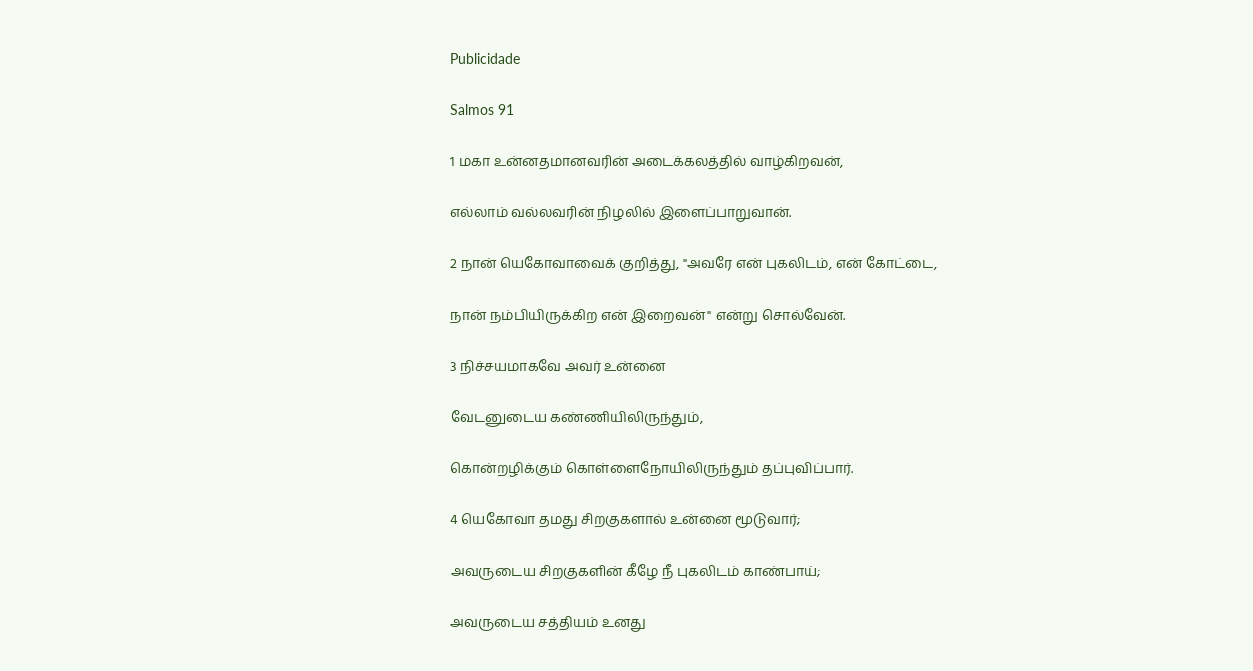Publicidade

Salmos 91

1 மகா உன்னதமானவரின் அடைக்கலத்தில் வாழ்கிறவன்,

எல்லாம் வல்லவரின் நிழலில் இளைப்பாறுவான்.

2 நான் யெகோவாவைக் குறித்து, "அவரே என் புகலிடம், என் கோட்டை,

நான் நம்பியிருக்கிற என் இறைவன்" என்று சொல்வேன்.

3 நிச்சயமாகவே அவர் உன்னை

வேடனுடைய கண்ணியிலிருந்தும்,

கொன்றழிக்கும் கொள்ளைநோயிலிருந்தும் தப்புவிப்பார்.

4 யெகோவா தமது சிறகுகளால் உன்னை மூடுவார்;

அவருடைய சிறகுகளின் கீழே நீ புகலிடம் காண்பாய்;

அவருடைய சத்தியம் உனது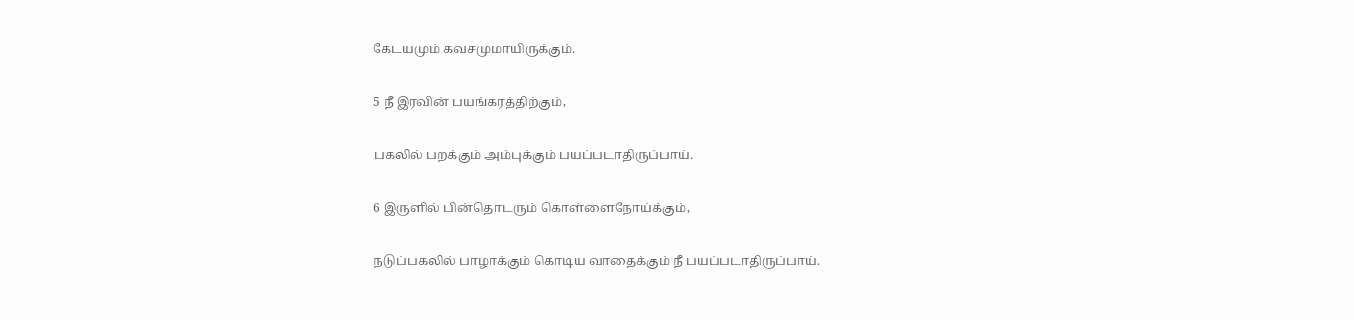கேடயமும் கவசமுமாயிருக்கும்.

5 நீ இரவின் பயங்கரத்திற்கும்,

பகலில் பறக்கும் அம்புக்கும் பயப்படாதிருப்பாய்.

6 இருளில் பின்தொடரும் கொள்ளைநோய்க்கும்,

நடுப்பகலில் பாழாக்கும் கொடிய வாதைக்கும் நீ பயப்படாதிருப்பாய்.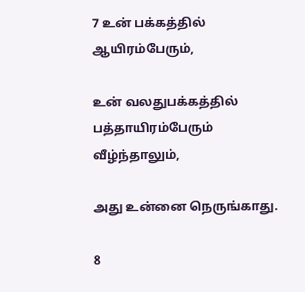7 உன் பக்கத்தில் ஆயிரம்பேரும்,

உன் வலதுபக்கத்தில் பத்தாயிரம்பேரும் வீழ்ந்தாலும்,

அது உன்னை நெருங்காது.

8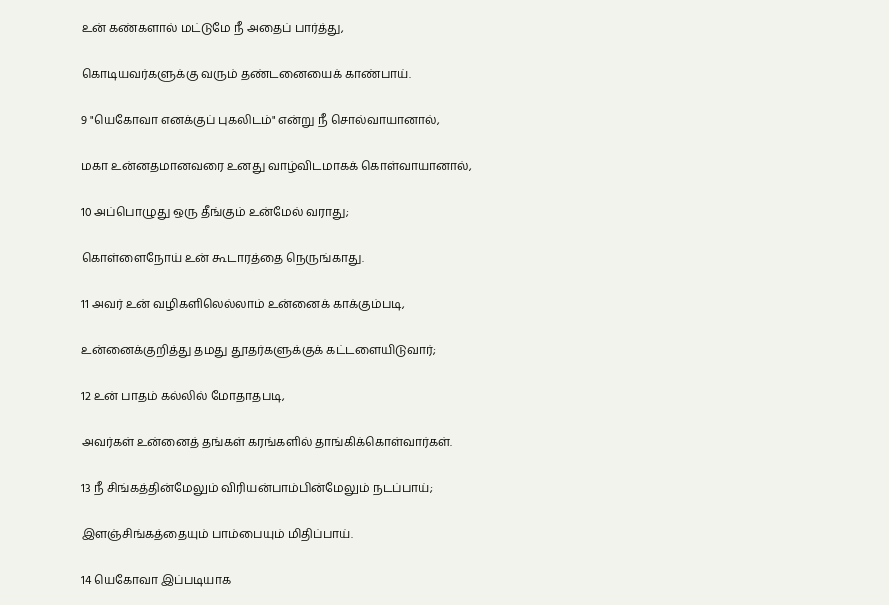உன் கண்களால் மட்டுமே நீ அதைப் பார்த்து,

கொடியவர்களுக்கு வரும் தண்டனையைக் காண்பாய்.

9 "யெகோவா எனக்குப் புகலிடம்" என்று நீ சொல்வாயானால்,

மகா உன்னதமானவரை உனது வாழ்விடமாகக் கொள்வாயானால்,

10 அப்பொழுது ஒரு தீங்கும் உன்மேல் வராது;

கொள்ளைநோய் உன் கூடாரத்தை நெருங்காது.

11 அவர் உன் வழிகளிலெல்லாம் உன்னைக் காக்கும்படி,

உன்னைக்குறித்து தமது தூதர்களுக்குக் கட்டளையிடுவார்;

12 உன் பாதம் கல்லில் மோதாதபடி,

அவர்கள் உன்னைத் தங்கள் கரங்களில் தாங்கிக்கொள்வார்கள்.

13 நீ சிங்கத்தின்மேலும் விரியன்பாம்பின்மேலும் நடப்பாய்;

இளஞ்சிங்கத்தையும் பாம்பையும் மிதிப்பாய்.

14 யெகோவா இப்படியாக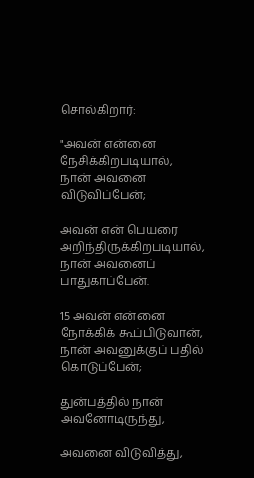சொல்கிறார்:

"அவன் என்னை நேசிக்கிறபடியால், நான் அவனை விடுவிப்பேன்;

அவன் என் பெயரை அறிந்திருக்கிறபடியால், நான் அவனைப் பாதுகாப்பேன்.

15 அவன் என்னை நோக்கிக் கூப்பிடுவான், நான் அவனுக்குப் பதில் கொடுப்பேன்;

துன்பத்தில் நான் அவனோடிருந்து,

அவனை விடுவித்து,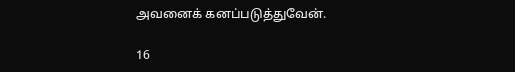அவனைக் கனப்படுத்துவேன்.

16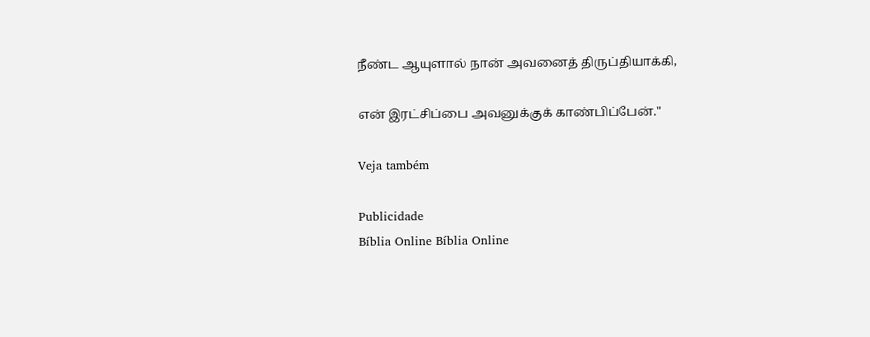நீண்ட ஆயுளால் நான் அவனைத் திருப்தியாக்கி,

என் இரட்சிப்பை அவனுக்குக் காண்பிப்பேன்."

Veja também

Publicidade
Bíblia Online Bíblia Online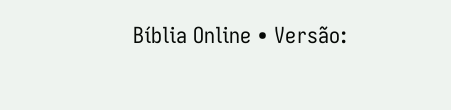Bíblia Online • Versão: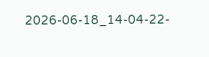2026-06-18_14-04-22-